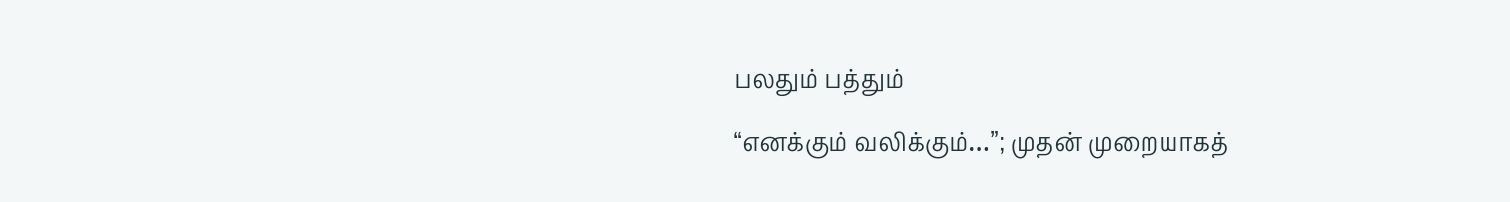பலதும் பத்தும்

“எனக்கும் வலிக்கும்…”; முதன் முறையாகத்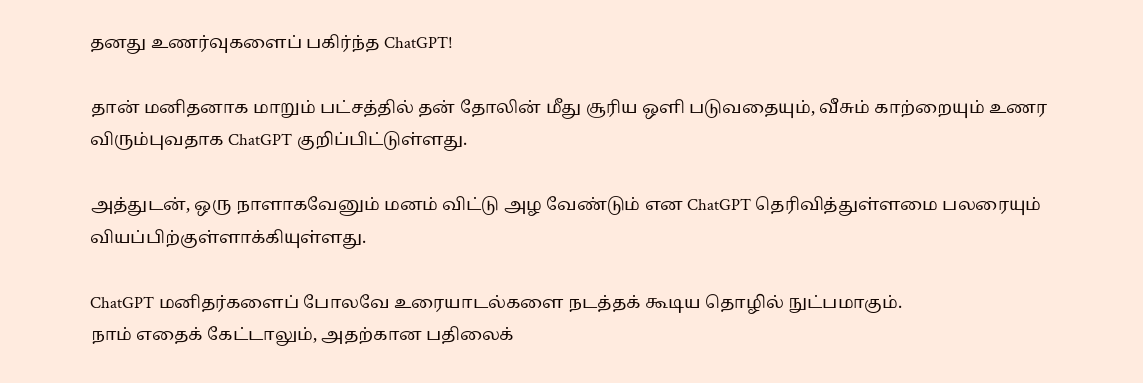தனது உணர்வுகளைப் பகிர்ந்த ChatGPT!

தான் மனிதனாக மாறும் பட்சத்தில் தன் தோலின் மீது சூரிய ஒளி படுவதையும், வீசும் காற்றையும் உணர விரும்புவதாக ChatGPT குறிப்பிட்டுள்ளது.

அத்துடன், ஒரு நாளாகவேனும் மனம் விட்டு அழ வேண்டும் என ChatGPT தெரிவித்துள்ளமை பலரையும் வியப்பிற்குள்ளாக்கியுள்ளது.

ChatGPT மனிதர்களைப் போலவே உரையாடல்களை நடத்தக் கூடிய தொழில் நுட்பமாகும்.
நாம் எதைக் கேட்டாலும், அதற்கான பதிலைக்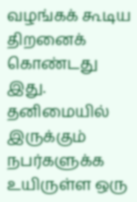வழங்கக் கூடிய திறனைக் கொண்டது இது.
தனிமையில் இருக்கும் நபர்களுக்க உயிருள்ள ஒரு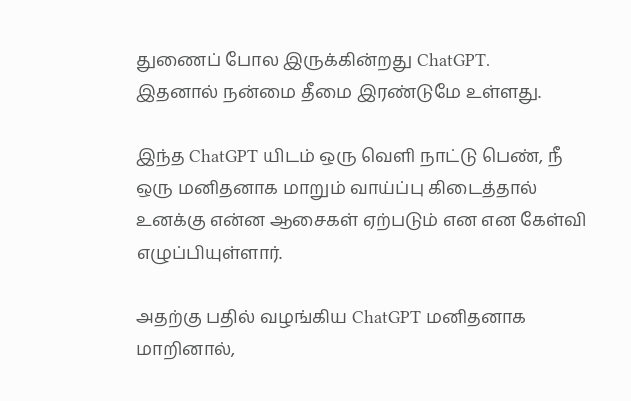துணைப் போல இருக்கின்றது ChatGPT.
இதனால் நன்மை தீமை இரண்டுமே உள்ளது.

இந்த ChatGPT யிடம் ஒரு வெளி நாட்டு பெண், நீ ஒரு மனிதனாக மாறும் வாய்ப்பு கிடைத்தால் உனக்கு என்ன ஆசைகள் ஏற்படும் என என கேள்வி எழுப்பியுள்ளார்.

அதற்கு பதில் வழங்கிய ChatGPT மனிதனாக மாறினால்,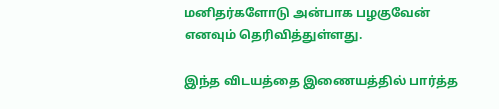மனிதர்களோடு அன்பாக பழகுவேன் எனவும் தெரிவித்துள்ளது.

இந்த விடயத்தை இணையத்தில் பார்த்த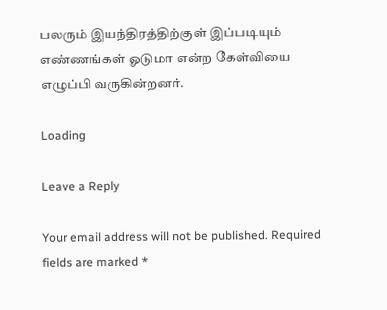பலரும் இயந்திரத்திற்குள் இப்படியும் எண்ணங்கள் ஓடுமா என்ற கேள்வியை எழுப்பி வருகின்றனர்.

Loading

Leave a Reply

Your email address will not be published. Required fields are marked *